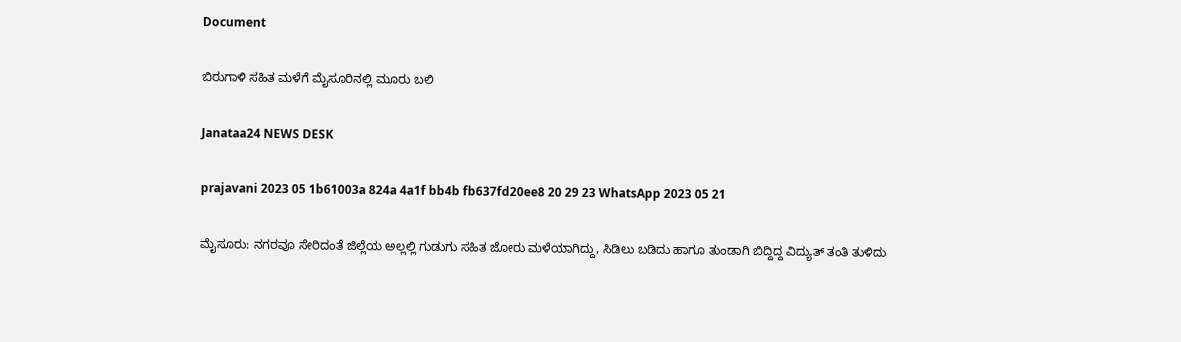Document

ಬಿರುಗಾಳಿ ಸಹಿತ ಮಳೆಗೆ ಮೈಸೂರಿನಲ್ಲಿ ಮೂರು ಬಲಿ

Janataa24 NEWS DESK

prajavani 2023 05 1b61003a 824a 4a1f bb4b fb637fd20ee8 20 29 23 WhatsApp 2023 05 21

ಮೈಸೂರು: ನಗರವೂ ಸೇರಿದಂತೆ ಜಿಲ್ಲೆಯ ಅಲ್ಲಲ್ಲಿ ಗುಡುಗು ಸಹಿತ ಜೋರು ಮಳೆಯಾಗಿದ್ದು, ಸಿಡಿಲು ಬಡಿದು ಹಾಗೂ ತುಂಡಾಗಿ ಬಿದ್ದಿದ್ದ ವಿದ್ಯುತ್ ತಂತಿ ತುಳಿದು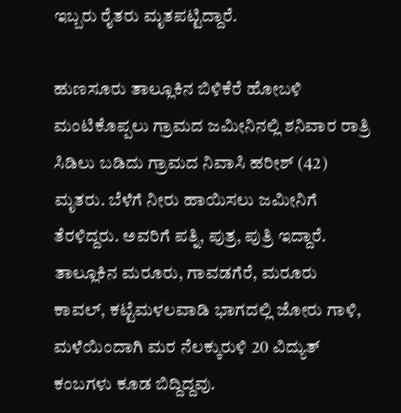ಇಬ್ಬರು ರೈತರು ಮೃತಪಟ್ಟಿದ್ದಾರೆ.

ಹುಣಸೂರು ತಾಲ್ಲೂಕಿನ ಬಿಳಿಕೆರೆ ಹೋಬಳಿ ಮಂಟಿಕೊಪ್ಪಲು ಗ್ರಾಮದ ಜಮೀನಿನಲ್ಲಿ ಶನಿವಾರ ರಾತ್ರಿ ಸಿಡಿಲು ಬಡಿದು ಗ್ರಾಮದ ನಿವಾಸಿ ಹರೀಶ್ (42) ಮೃತರು. ಬೆಳೆಗೆ ನೀರು ಹಾಯಿಸಲು ಜಮೀನಿಗೆ ತೆರಳಿದ್ದರು. ಅವರಿಗೆ ಪತ್ನಿ, ಪುತ್ರ, ಪುತ್ರಿ ಇದ್ದಾರೆ. ತಾಲ್ಲೂಕಿನ ಮರೂರು, ಗಾವಡಗೆರೆ, ಮರೂರು ಕಾವಲ್, ಕಟ್ಟೆಮಳಲವಾಡಿ ಭಾಗದಲ್ಲಿ ಜೋರು ಗಾಳಿ, ಮಳೆಯಿಂದಾಗಿ ಮರ ನೆಲಕ್ಕುರುಳಿ 20 ವಿದ್ಯುತ್ ಕಂಬಗಳು ಕೂಡ ಬಿದ್ದಿದ್ದವು.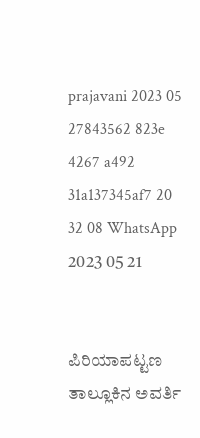prajavani 2023 05 27843562 823e 4267 a492 31a137345af7 20 32 08 WhatsApp 2023 05 21


ಪಿರಿಯಾಪಟ್ಟಣ ತಾಲ್ಲೂಕಿನ ಅವರ್ತಿ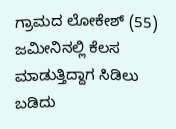ಗ್ರಾಮದ ಲೋಕೇಶ್ (55) ಜಮೀನಿನಲ್ಲಿ ಕೆಲಸ ಮಾಡುತ್ತಿದ್ದಾಗ ಸಿಡಿಲು ಬಡಿದು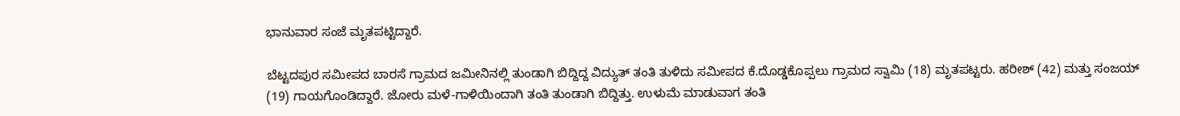ಭಾನುವಾರ ಸಂಜೆ ಮೃತಪಟ್ಟಿದ್ದಾರೆ.

ಬೆಟ್ಟದಪುರ ಸಮೀಪದ ಬಾರಸೆ ಗ್ರಾಮದ ಜಮೀನಿನಲ್ಲಿ ತುಂಡಾಗಿ ಬಿದ್ದಿದ್ದ ವಿದ್ಯುತ್ ತಂತಿ ತುಳಿದು ಸಮೀಪದ ಕೆ.ದೊಡ್ಡಕೊಪ್ಪಲು ಗ್ರಾಮದ ಸ್ವಾಮಿ (18) ಮೃತಪಟ್ಟರು. ಹರೀಶ್ (42) ಮತ್ತು ಸಂಜಯ್ (19) ಗಾಯಗೊಂಡಿದ್ದಾರೆ. ಜೋರು ಮಳೆ-ಗಾಳಿಯಿಂದಾಗಿ ತಂತಿ ತುಂಡಾಗಿ ಬಿದ್ದಿತ್ತು. ಉಳುಮೆ ಮಾಡುವಾಗ ತಂತಿ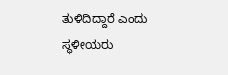ತುಳಿದಿದ್ದಾರೆ ಎಂದು ಸ್ಥಳೀಯರು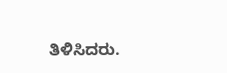ತಿಳಿಸಿದರು.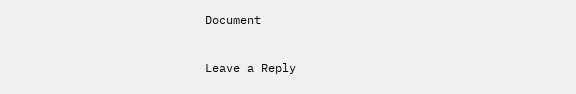Document

Leave a Reply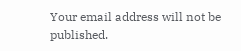Your email address will not be published.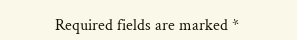Required fields are marked *